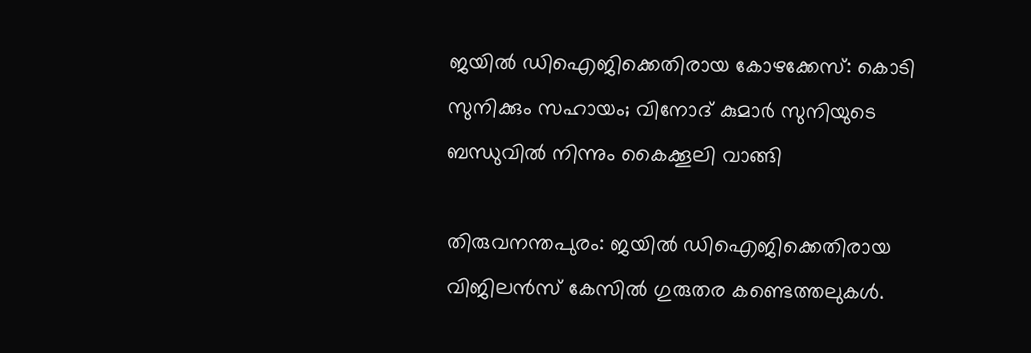ജയിൽ ഡിഐജിക്കെതിരായ കോഴക്കേസ്: കൊടി സുനിക്കും സഹായം; വിനോദ് കുമാർ സുനിയുടെ ബന്ധുവിൽ നിന്നും കൈക്കൂലി വാങ്ങി

തിരുവനന്തപുരം: ജയിൽ ഡിഐജിക്കെതിരായ വിജിലൻസ് കേസിൽ ഗുരുതര കണ്ടെത്തലുകൾ.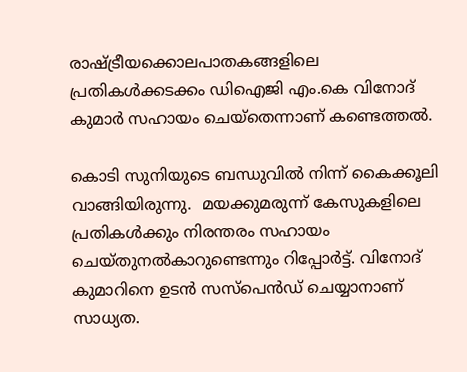രാഷ്ട്രീയക്കൊലപാതകങ്ങളിലെ പ്രതികൾക്കടക്കം ഡിഐജി എം.കെ വിനോദ് കുമാർ സഹായം ചെയ്തെന്നാണ് കണ്ടെത്തൽ.

കൊടി സുനിയുടെ ബന്ധുവിൽ നിന്ന് കൈക്കൂലി വാങ്ങിയിരുന്നു.  മയക്കുമരുന്ന് കേസുകളിലെ പ്രതികൾക്കും നിരന്തരം സഹായം ചെയ്തുനൽകാറുണ്ടെന്നും റിപ്പോർട്ട്. വിനോദ് കുമാറിനെ ഉടൻ സസ്‌പെൻഡ് ചെയ്യാനാണ് സാധ്യത.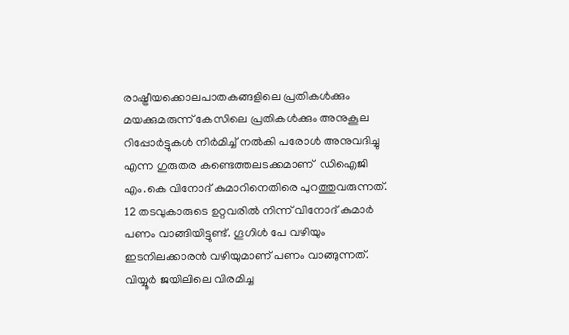രാഷ്ട്രീയക്കൊലപാതകങ്ങളിലെ പ്രതികൾക്കും മയക്കുമരുന്ന് കേസിലെ പ്രതികൾക്കും അനുകൂല റിപ്പോർട്ടുകൾ നിർമിച്ച് നൽകി പരോൾ അനുവദിച്ചു എന്ന ഗുരുതര കണ്ടെത്തലടക്കമാണ്  ഡിഐജി എം.കെ വിനോദ് കുമാറിനെതിരെ പുറത്തുവരുന്നത്. 12 തടവുകാരുടെ ഉറ്റവരിൽ നിന്ന് വിനോദ് കുമാർ പണം വാങ്ങിയിട്ടുണ്ട്. ഗൂഗിൾ പേ വഴിയും ഇടനിലക്കാരൻ വഴിയുമാണ് പണം വാങ്ങുന്നത്. വിയ്യൂർ ജയിലിലെ വിരമിച്ച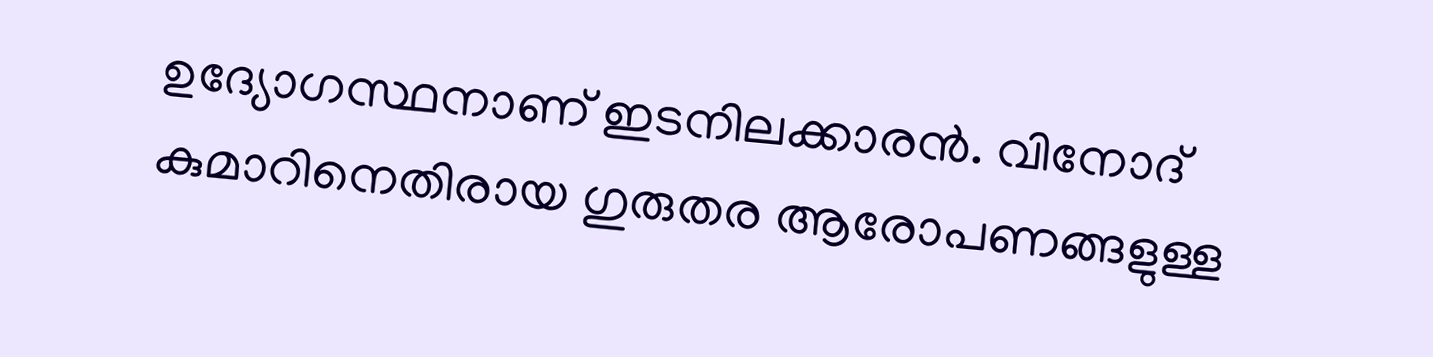ഉദ്യോഗസ്ഥനാണ് ഇടനിലക്കാരൻ. വിനോദ് കുമാറിനെതിരായ ഗുരുതര ആരോപണങ്ങളുള്ള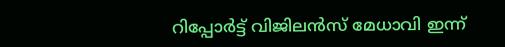റിപ്പോർട്ട് വിജിലൻസ് മേധാവി ഇന്ന്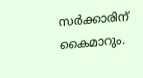സർക്കാരിന് കൈമാറും.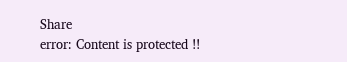Share
error: Content is protected !!